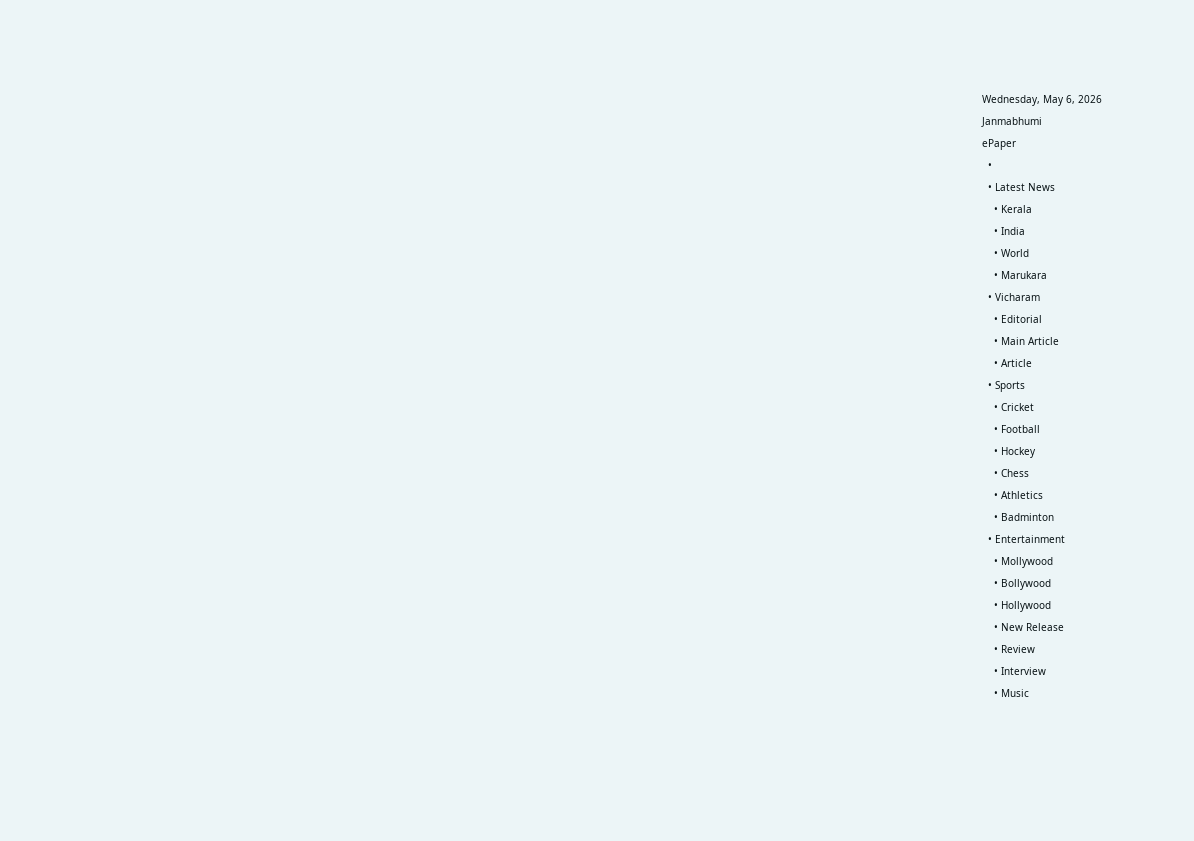Wednesday, May 6, 2026
Janmabhumi
ePaper
  •
  • Latest News
    • Kerala
    • India
    • World
    • Marukara
  • Vicharam
    • Editorial
    • Main Article
    • Article
  • Sports
    • Cricket
    • Football
    • Hockey
    • Chess
    • Athletics
    • Badminton
  • Entertainment
    • Mollywood
    • Bollywood
    • Hollywood
    • New Release
    • Review
    • Interview
    • Music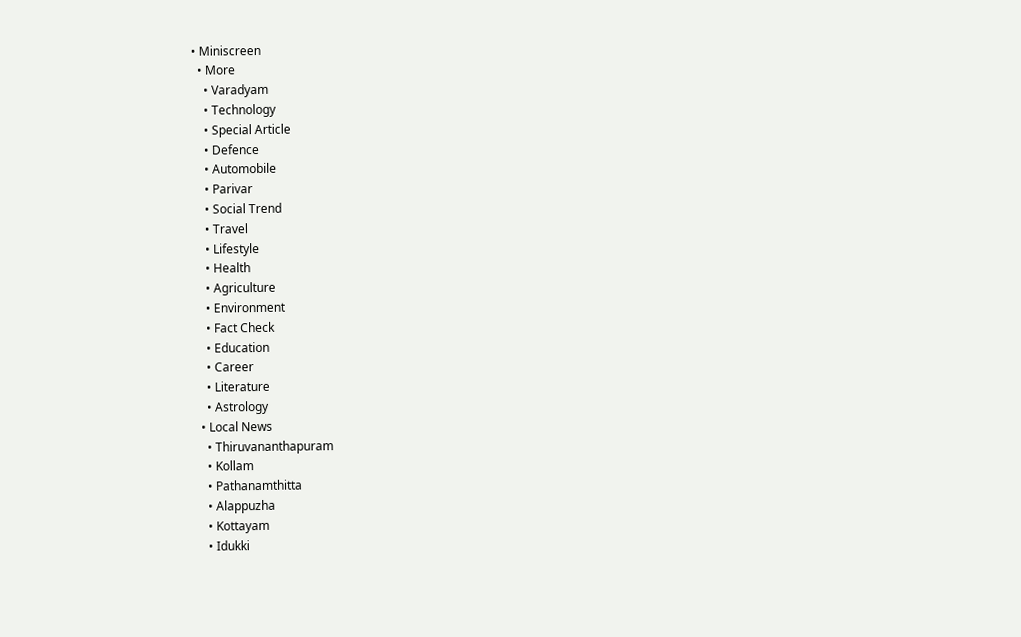• Miniscreen
  • More
    • Varadyam
    • Technology
    • Special Article
    • Defence
    • Automobile
    • Parivar
    • Social Trend
    • Travel
    • Lifestyle
    • Health
    • Agriculture
    • Environment
    • Fact Check
    • Education
    • Career
    • Literature
    • Astrology
  • Local News
    • Thiruvananthapuram
    • Kollam
    • Pathanamthitta
    • Alappuzha
    • Kottayam
    • Idukki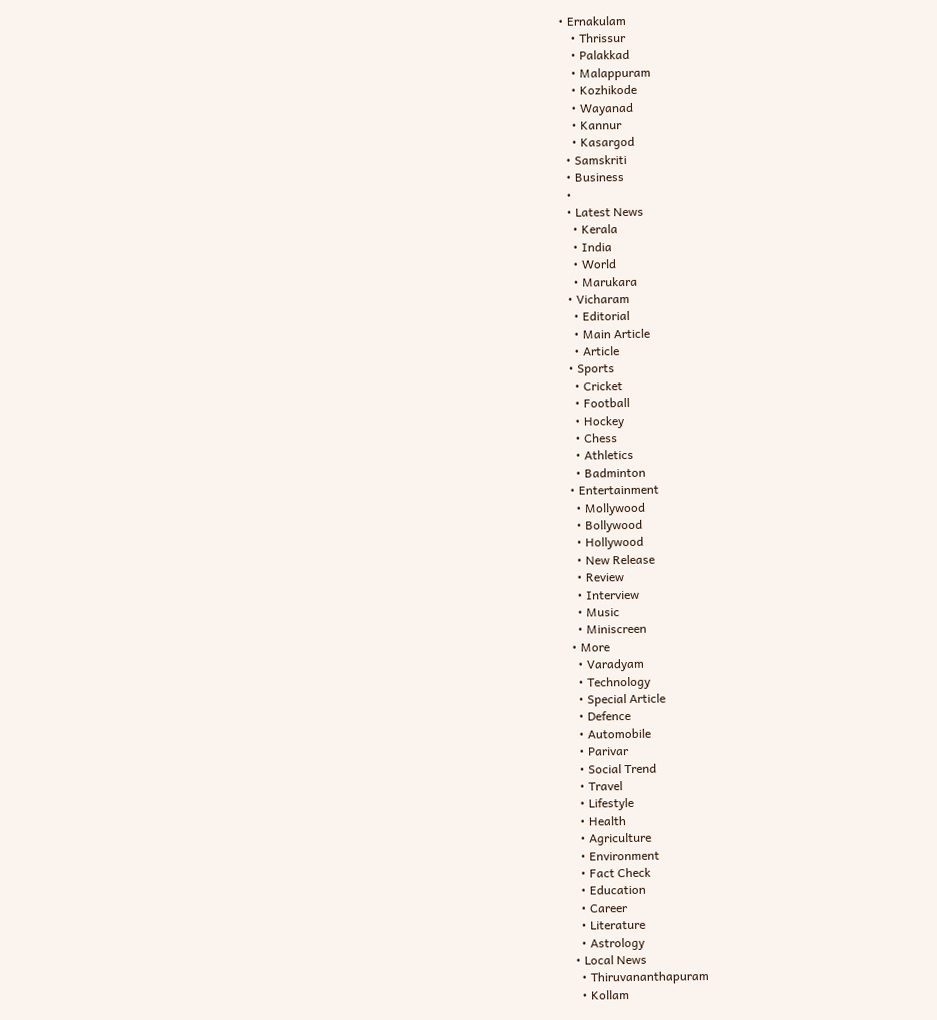• Ernakulam
    • Thrissur
    • Palakkad
    • Malappuram
    • Kozhikode
    • Wayanad
    • Kannur
    • Kasargod
  • Samskriti
  • Business
  •
  • Latest News
    • Kerala
    • India
    • World
    • Marukara
  • Vicharam
    • Editorial
    • Main Article
    • Article
  • Sports
    • Cricket
    • Football
    • Hockey
    • Chess
    • Athletics
    • Badminton
  • Entertainment
    • Mollywood
    • Bollywood
    • Hollywood
    • New Release
    • Review
    • Interview
    • Music
    • Miniscreen
  • More
    • Varadyam
    • Technology
    • Special Article
    • Defence
    • Automobile
    • Parivar
    • Social Trend
    • Travel
    • Lifestyle
    • Health
    • Agriculture
    • Environment
    • Fact Check
    • Education
    • Career
    • Literature
    • Astrology
  • Local News
    • Thiruvananthapuram
    • Kollam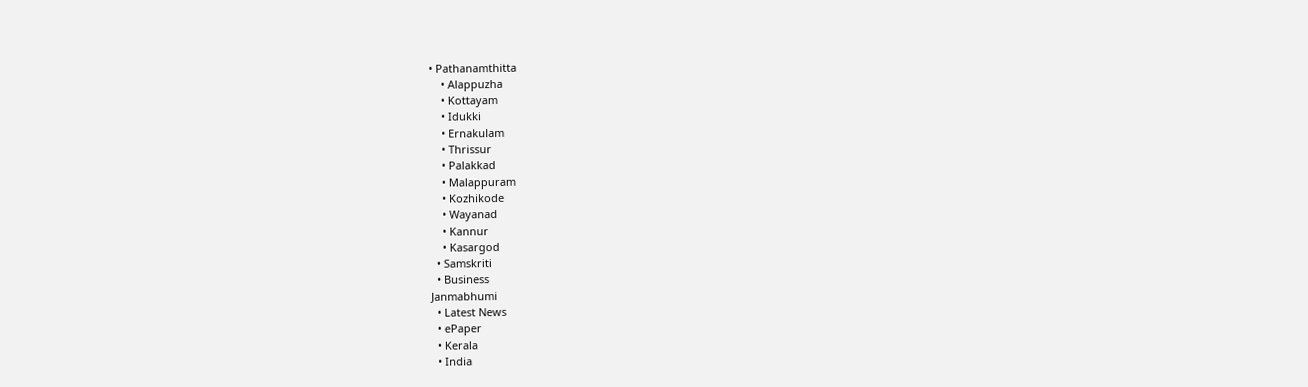• Pathanamthitta
    • Alappuzha
    • Kottayam
    • Idukki
    • Ernakulam
    • Thrissur
    • Palakkad
    • Malappuram
    • Kozhikode
    • Wayanad
    • Kannur
    • Kasargod
  • Samskriti
  • Business
Janmabhumi
  • Latest News
  • ePaper
  • Kerala
  • India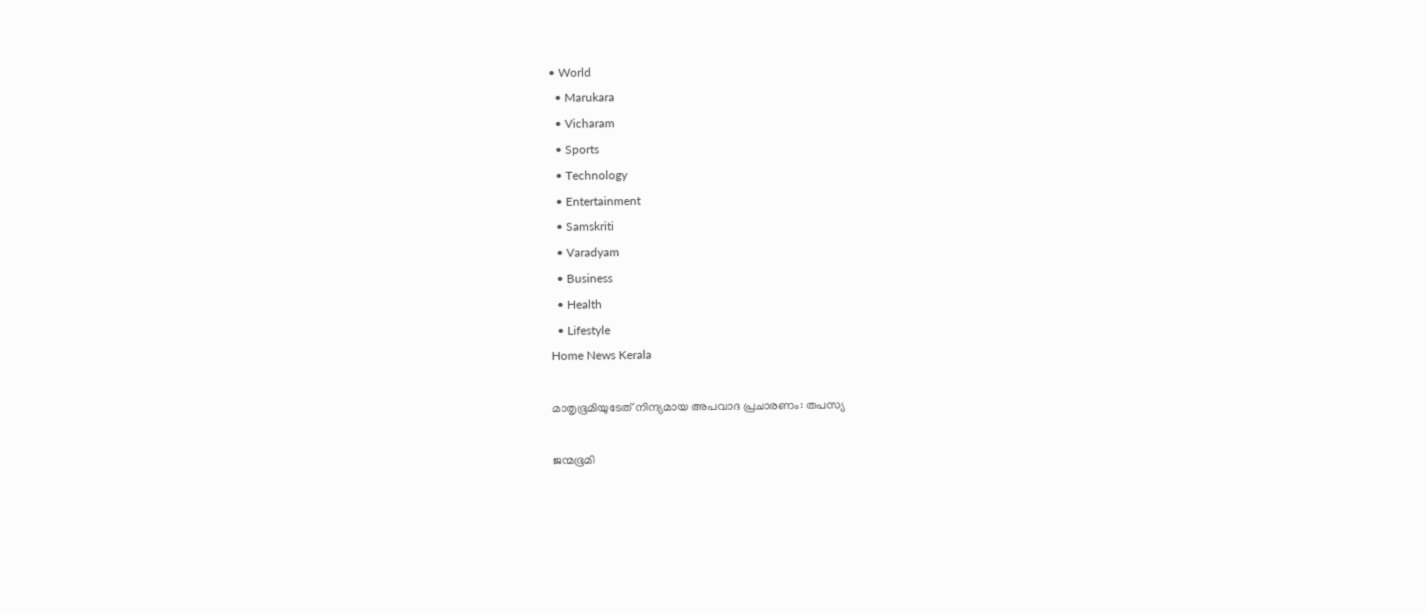• World
  • Marukara
  • Vicharam
  • Sports
  • Technology
  • Entertainment
  • Samskriti
  • Varadyam
  • Business
  • Health
  • Lifestyle
Home News Kerala

മാതൃഭൂമിയുടേത് നിന്ദ്യമായ അപവാദ പ്രചാരണം: തപസ്യ

ജന്മഭൂമി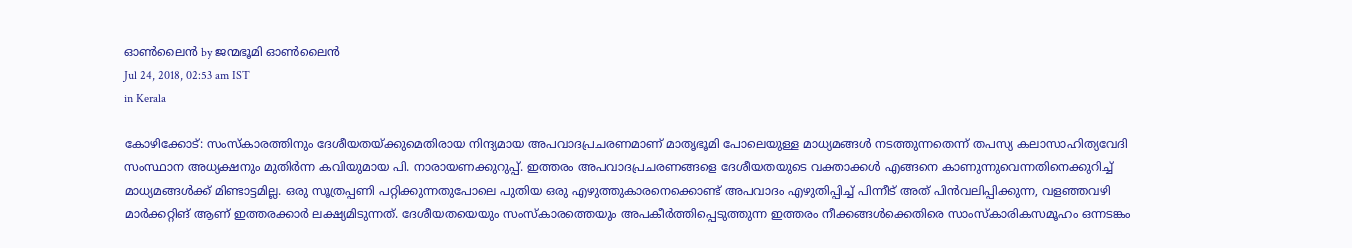ഓണ്‍ലൈന്‍ by ജന്മഭൂമി ഓണ്‍ലൈന്‍
Jul 24, 2018, 02:53 am IST
in Kerala

കോഴിക്കോട്: സംസ്‌കാരത്തിനും ദേശീയതയ്‌ക്കുമെതിരായ നിന്ദ്യമായ അപവാദപ്രചരണമാണ് മാതൃഭൂമി പോലെയുള്ള മാധ്യമങ്ങള്‍ നടത്തുന്നതെന്ന് തപസ്യ കലാസാഹിത്യവേദി സംസ്ഥാന അധ്യക്ഷനും മുതിര്‍ന്ന കവിയുമായ പി. നാരായണക്കുറുപ്പ്. ഇത്തരം അപവാദപ്രചരണങ്ങളെ ദേശീയതയുടെ വക്താക്കള്‍ എങ്ങനെ കാണുന്നുവെന്നതിനെക്കുറിച്ച് മാധ്യമങ്ങള്‍ക്ക് മിണ്ടാട്ടമില്ല. ഒരു സൂത്രപ്പണി പറ്റിക്കുന്നതുപോലെ പുതിയ ഒരു എഴുത്തുകാരനെക്കൊണ്ട് അപവാദം എഴുതിപ്പിച്ച് പിന്നീട് അത് പിന്‍വലിപ്പിക്കുന്ന, വളഞ്ഞവഴി മാര്‍ക്കറ്റിങ് ആണ് ഇത്തരക്കാര്‍ ലക്ഷ്യമിടുന്നത്. ദേശീയതയെയും സംസ്‌കാരത്തെയും അപകീര്‍ത്തിപ്പെടുത്തുന്ന ഇത്തരം നീക്കങ്ങള്‍ക്കെതിരെ സാംസ്‌കാരികസമൂഹം ഒന്നടങ്കം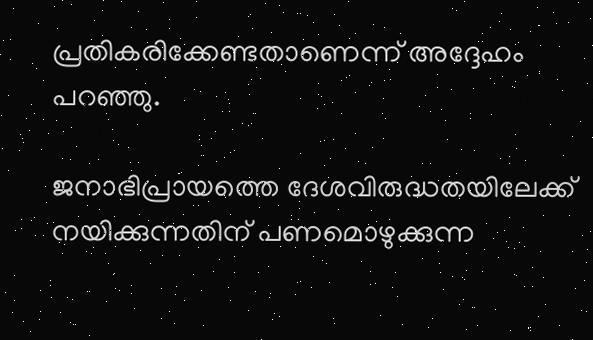പ്രതികരിക്കേണ്ടതാണെന്ന് അദ്ദേഹം പറഞ്ഞു.

ജനാഭിപ്രായത്തെ ദേശവിരുദ്ധതയിലേക്ക് നയിക്കുന്നതിന് പണമൊഴുക്കുന്ന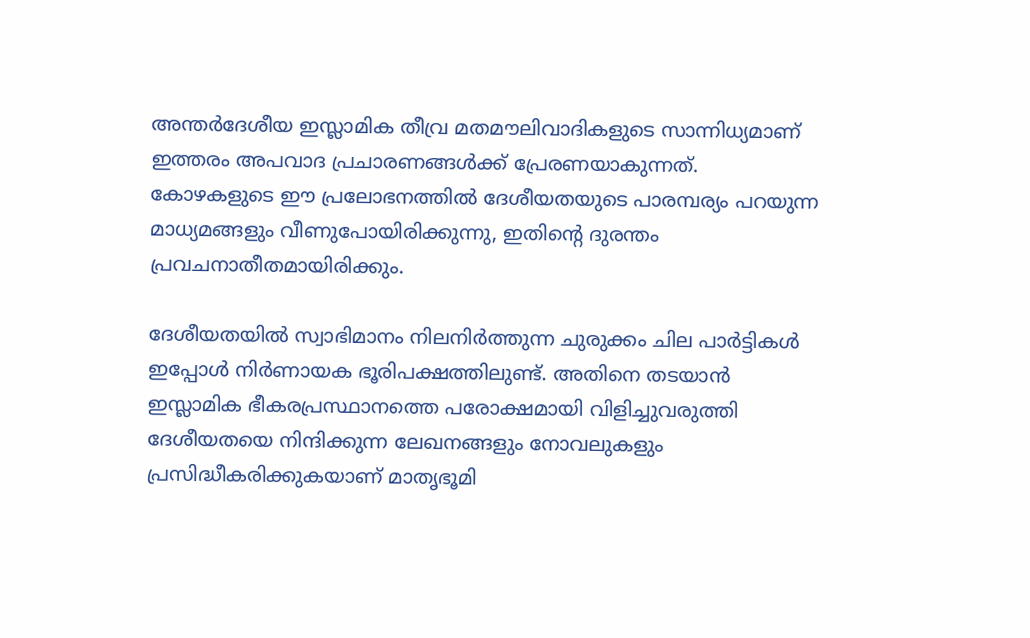അന്തര്‍ദേശീയ ഇസ്ലാമിക തീവ്ര മതമൗലിവാദികളുടെ സാന്നിധ്യമാണ് ഇത്തരം അപവാദ പ്രചാരണങ്ങള്‍ക്ക് പ്രേരണയാകുന്നത്. കോഴകളുടെ ഈ പ്രലോഭനത്തില്‍ ദേശീയതയുടെ പാരമ്പര്യം പറയുന്ന മാധ്യമങ്ങളും വീണുപോയിരിക്കുന്നു, ഇതിന്റെ ദുരന്തം പ്രവചനാതീതമായിരിക്കും.

ദേശീയതയില്‍ സ്വാഭിമാനം നിലനിര്‍ത്തുന്ന ചുരുക്കം ചില പാര്‍ട്ടികള്‍ ഇപ്പോള്‍ നിര്‍ണായക ഭൂരിപക്ഷത്തിലുണ്ട്. അതിനെ തടയാന്‍ ഇസ്ലാമിക ഭീകരപ്രസ്ഥാനത്തെ പരോക്ഷമായി വിളിച്ചുവരുത്തി ദേശീയതയെ നിന്ദിക്കുന്ന ലേഖനങ്ങളും നോവലുകളും പ്രസിദ്ധീകരിക്കുകയാണ് മാതൃഭൂമി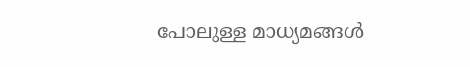പോലുള്ള മാധ്യമങ്ങള്‍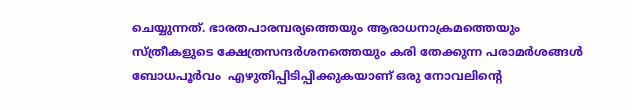ചെയ്യുന്നത്. ഭാരതപാരമ്പര്യത്തെയും ആരാധനാക്രമത്തെയും സ്ത്രീകളുടെ ക്ഷേത്രസന്ദര്‍ശനത്തെയും കരി തേക്കുന്ന പരാമര്‍ശങ്ങള്‍ ബോധപൂര്‍വം  എഴുതിപ്പിടിപ്പിക്കുകയാണ് ഒരു നോവലിന്റെ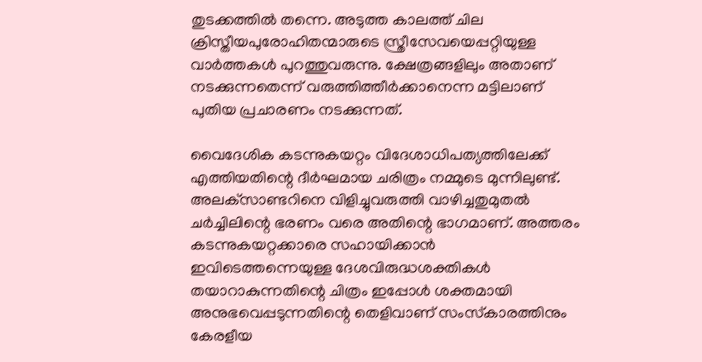തുടക്കത്തില്‍ തന്നെ. അടുത്ത കാലത്ത് ചില ക്രിസ്തീയപുരോഹിതന്മാരുടെ സ്ത്രീസേവയെപ്പറ്റിയുള്ള വാര്‍ത്തകള്‍ പുറത്തുവരുന്നു. ക്ഷേത്രങ്ങളിലും അതാണ് നടക്കുന്നതെന്ന് വരുത്തിത്തീര്‍ക്കാനെന്ന മട്ടിലാണ് പുതിയ പ്രചാരണം നടക്കുന്നത്.

വൈദേശിക കടന്നുകയറ്റം വിദേശാധിപത്യത്തിലേക്ക് എത്തിയതിന്റെ ദീര്‍ഘമായ ചരിത്രം നമ്മുടെ മുന്നിലുണ്ട്. അലക്‌സാണ്ടറിനെ വിളിച്ചുവരുത്തി വാഴിച്ചതുമുതല്‍ ചര്‍ച്ചിലിന്റെ ഭരണം വരെ അതിന്റെ ഭാഗമാണ്. അത്തരം കടന്നുകയറ്റക്കാരെ സഹായിക്കാന്‍ ഇവിടെത്തന്നെയുള്ള ദേശവിരുദ്ധശക്തികള്‍ തയാറാകുന്നതിന്റെ ചിത്രം ഇപ്പോള്‍ ശക്തമായി അനുഭവെപ്പടുന്നതിന്റെ തെളിവാണ് സംസ്‌കാരത്തിനും കേരളീയ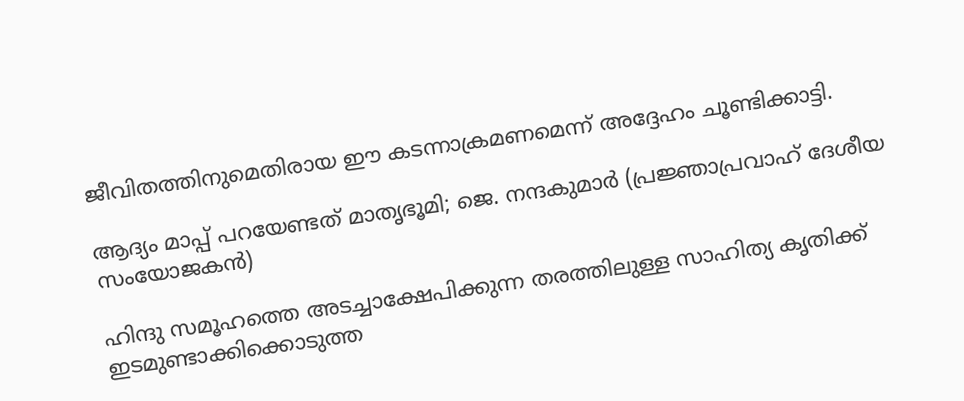ജീവിതത്തിനുമെതിരായ ഈ കടന്നാക്രമണമെന്ന് അദ്ദേഹം ചൂണ്ടിക്കാട്ടി.

ആദ്യം മാപ്പ് പറയേണ്ടത് മാതൃഭൂമി; ജെ. നന്ദകുമാര്‍ (പ്രജ്ഞാപ്രവാഹ് ദേശീയ സംയോജകന്‍)

ഹിന്ദു സമൂഹത്തെ അടച്ചാക്ഷേപിക്കുന്ന തരത്തിലുള്ള സാഹിത്യ കൃതിക്ക് ഇടമുണ്ടാക്കിക്കൊടുത്ത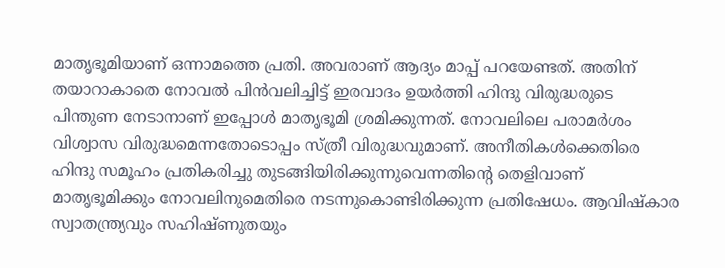മാതൃഭൂമിയാണ് ഒന്നാമത്തെ പ്രതി. അവരാണ് ആദ്യം മാപ്പ് പറയേണ്ടത്. അതിന് തയാറാകാതെ നോവല്‍ പിന്‍വലിച്ചിട്ട് ഇരവാദം ഉയര്‍ത്തി ഹിന്ദു വിരുദ്ധരുടെ പിന്തുണ നേടാനാണ് ഇപ്പോള്‍ മാതൃഭൂമി ശ്രമിക്കുന്നത്. നോവലിലെ പരാമര്‍ശം വിശ്വാസ വിരുദ്ധമെന്നതോടൊപ്പം സ്ത്രീ വിരുദ്ധവുമാണ്. അനീതികള്‍ക്കെതിരെ ഹിന്ദു സമൂഹം പ്രതികരിച്ചു തുടങ്ങിയിരിക്കുന്നുവെന്നതിന്റെ തെളിവാണ് മാതൃഭൂമിക്കും നോവലിനുമെതിരെ നടന്നുകൊണ്ടിരിക്കുന്ന പ്രതിഷേധം. ആവിഷ്‌കാര സ്വാതന്ത്ര്യവും സഹിഷ്ണുതയും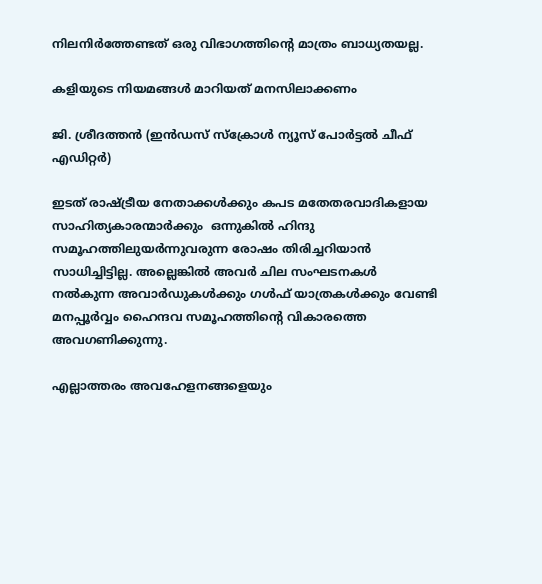നിലനിര്‍ത്തേണ്ടത് ഒരു വിഭാഗത്തിന്റെ മാത്രം ബാധ്യതയല്ല.

കളിയുടെ നിയമങ്ങള്‍ മാറിയത് മനസിലാക്കണം

ജി. ശ്രീദത്തന്‍ (ഇന്‍ഡസ് സ്‌ക്രോള്‍ ന്യൂസ് പോര്‍ട്ടല്‍ ചീഫ് എഡിറ്റര്‍)

ഇടത് രാഷ്‌ട്രീയ നേതാക്കള്‍ക്കും കപട മതേതരവാദികളായ സാഹിത്യകാരന്മാര്‍ക്കും  ഒന്നുകില്‍ ഹിന്ദു സമൂഹത്തിലുയര്‍ന്നുവരുന്ന രോഷം തിരിച്ചറിയാന്‍ സാധിച്ചിട്ടില്ല. അല്ലെങ്കില്‍ അവര്‍ ചില സംഘടനകള്‍ നല്‍കുന്ന അവാര്‍ഡുകള്‍ക്കും ഗള്‍ഫ് യാത്രകള്‍ക്കും വേണ്ടി മനപ്പൂര്‍വ്വം ഹൈന്ദവ സമൂഹത്തിന്റെ വികാരത്തെ അവഗണിക്കുന്നു.

എല്ലാത്തരം അവഹേളനങ്ങളെയും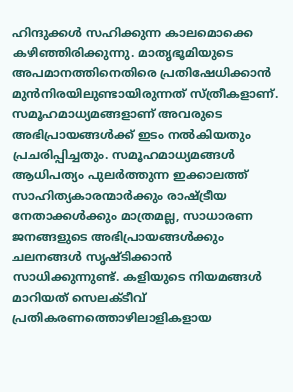ഹിന്ദുക്കള്‍ സഹിക്കുന്ന കാലമൊക്കെ കഴിഞ്ഞിരിക്കുന്നു. മാതൃഭൂമിയുടെ അപമാനത്തിനെതിരെ പ്രതിഷേധിക്കാന്‍ മുന്‍നിരയിലുണ്ടായിരുന്നത് സ്ത്രീകളാണ്. സമൂഹമാധ്യമങ്ങളാണ് അവരുടെ അഭിപ്രായങ്ങള്‍ക്ക് ഇടം നല്‍കിയതും പ്രചരിപ്പിച്ചതും. സമൂഹമാധ്യമങ്ങള്‍ ആധിപത്യം പുലര്‍ത്തുന്ന ഇക്കാലത്ത് സാഹിത്യകാരന്മാര്‍ക്കും രാഷ്‌ട്രീയ നേതാക്കള്‍ക്കും മാത്രമല്ല, സാധാരണ ജനങ്ങളുടെ അഭിപ്രായങ്ങള്‍ക്കും ചലനങ്ങള്‍ സൃഷ്ടിക്കാന്‍ സാധിക്കുന്നുണ്ട്. കളിയുടെ നിയമങ്ങള്‍ മാറിയത് സെലക്ടീവ് പ്രതികരണത്തൊഴിലാളികളായ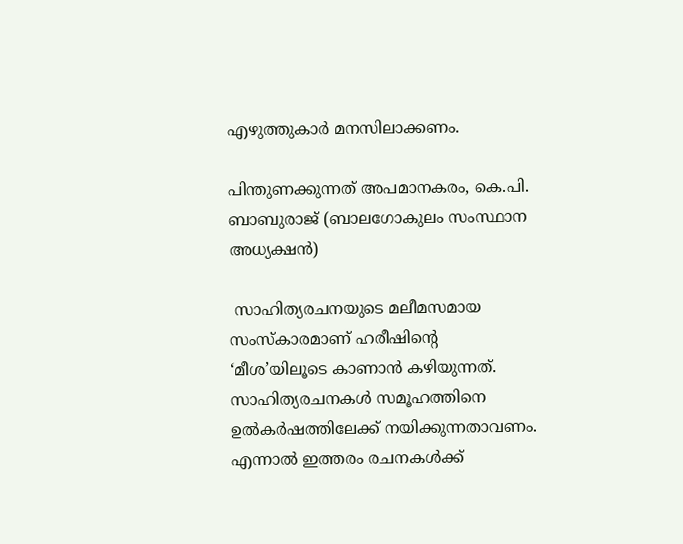എഴുത്തുകാര്‍ മനസിലാക്കണം.

പിന്തുണക്കുന്നത് അപമാനകരം, കെ.പി. ബാബുരാജ് (ബാലഗോകുലം സംസ്ഥാന അധ്യക്ഷന്‍)

 സാഹിത്യരചനയുടെ മലീമസമായ സംസ്‌കാരമാണ് ഹരീഷിന്റെ ‘മീശ’യിലൂടെ കാണാന്‍ കഴിയുന്നത്. സാഹിത്യരചനകള്‍ സമൂഹത്തിനെ ഉല്‍കര്‍ഷത്തിലേക്ക് നയിക്കുന്നതാവണം. എന്നാല്‍ ഇത്തരം രചനകള്‍ക്ക്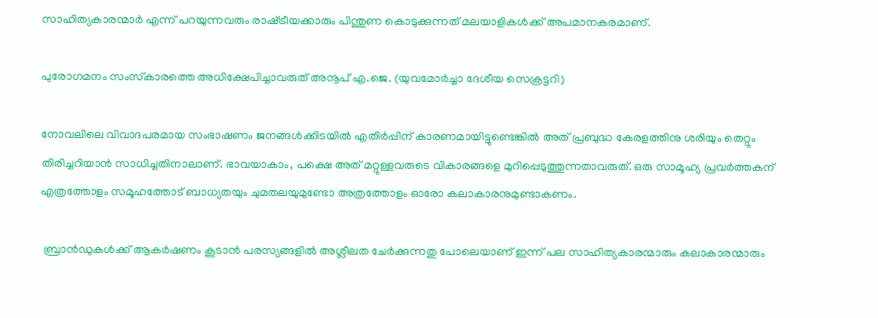സാഹിത്യകാരന്മാര്‍ എന്ന് പറയുന്നവരും രാഷ്‌ട്രീയക്കാരും പിന്തുണ കൊടുക്കുന്നത് മലയാളികള്‍ക്ക് അപമാനകരമാണ്.

പുരോഗമനം സംസ്‌കാരത്തെ അധിക്ഷേപിച്ചാവരുത് അനൂപ് എ.ജെ. (യുവമോര്‍ച്ചാ ദേശീയ സെക്രട്ടറി)

നോവലിലെ വിവാദപരമായ സംഭാഷണം ജനങ്ങള്‍ക്കിടയില്‍ എതിര്‍പ്പിന് കാരണമായിട്ടുണ്ടെങ്കില്‍ അത് പ്രബുദ്ധ കേരളത്തിനു ശരിയും തെറ്റും തിരിച്ചറിയാന്‍ സാധിച്ചതിനാലാണ്. ഭാവയാകാം, പക്ഷെ അത് മറ്റുള്ളവരുടെ വികാരങ്ങളെ മുറിപ്പെടുത്തുന്നതാവരുത്. ഒരു സാമൂഹ്യ പ്രവര്‍ത്തകന് എത്രത്തോളം സമൂഹത്തോട് ബാധ്യതയും ചുമതലയുമുണ്ടോ അത്രത്തോളം ഓരോ കലാകാരനുമുണ്ടാകണം.

 ബ്രാന്‍ഡുകള്‍ക്ക് ആകര്‍ഷണം കൂടാന്‍ പരസ്യങ്ങളില്‍ അശ്ലീലത ചേര്‍ക്കുന്നതു പോലെയാണ് ഇന്ന് പല സാഹിത്യകാരന്മാരും കലാകാരന്മാരും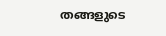തങ്ങളുടെ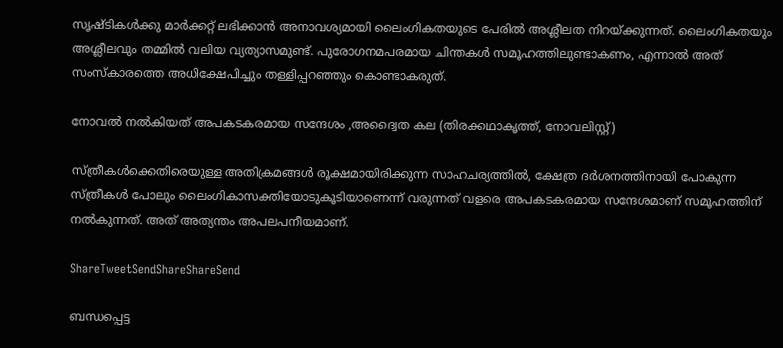സൃഷ്ടികള്‍ക്കു മാര്‍ക്കറ്റ് ലഭിക്കാന്‍ അനാവശ്യമായി ലൈംഗികതയുടെ പേരില്‍ അശ്ലീലത നിറയ്‌ക്കുന്നത്. ലൈംഗികതയും അശ്ലീലവും തമ്മില്‍ വലിയ വ്യത്യാസമുണ്ട്. പുരോഗനമപരമായ ചിന്തകള്‍ സമൂഹത്തിലുണ്ടാകണം, എന്നാല്‍ അത് സംസ്‌കാരത്തെ അധിക്ഷേപിച്ചും തള്ളിപ്പറഞ്ഞും കൊണ്ടാകരുത്.

നോവല്‍ നല്‍കിയത് അപകടകരമായ സന്ദേശം ,അദ്വൈത കല (തിരക്കഥാകൃത്ത്, നോവലിസ്റ്റ്)

സ്ത്രീകള്‍ക്കെതിരെയുള്ള അതിക്രമങ്ങള്‍ രൂക്ഷമായിരിക്കുന്ന സാഹചര്യത്തില്‍, ക്ഷേത്ര ദര്‍ശനത്തിനായി പോകുന്ന സ്ത്രീകള്‍ പോലും ലൈംഗികാസക്തിയോടുകൂടിയാണെന്ന് വരുന്നത് വളരെ അപകടകരമായ സന്ദേശമാണ് സമൂഹത്തിന് നല്‍കുന്നത്. അത് അത്യന്തം അപലപനീയമാണ്.

ShareTweetSendShareShareSend

ബന്ധപ്പെട്ട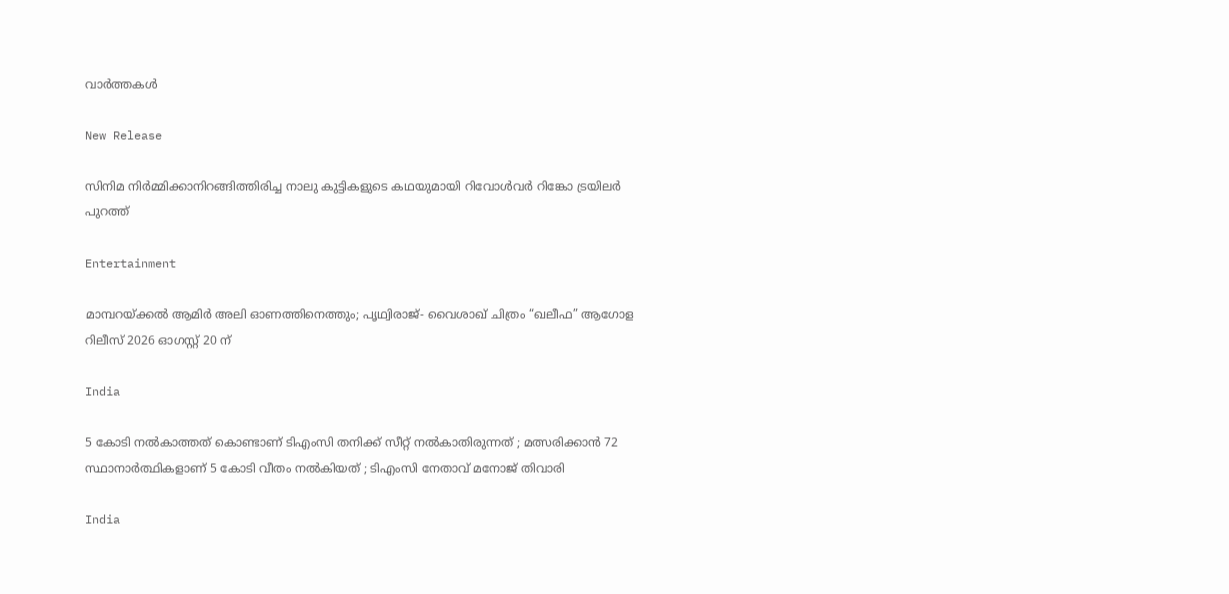വാര്‍ത്തകള്‍

New Release

സിനിമ നിർമ്മിക്കാനിറങ്ങിത്തിരിച്ച നാലു കുട്ടികളുടെ കഥയുമായി റിവോൾവർ റിങ്കോ ട്രയിലർ പുറത്ത്

Entertainment

മാമ്പറയ്‌ക്കൽ ആമിർ അലി ഓണത്തിനെത്തും; പൃഥ്വിരാജ്- വൈശാഖ് ചിത്രം “ഖലീഫ” ആഗോള റിലീസ് 2026 ഓഗസ്റ്റ് 20 ന്

India

5 കോടി നൽകാത്തത് കൊണ്ടാണ് ടിഎംസി തനിക്ക് സീറ്റ് നൽകാതിരുന്നത് ; മത്സരിക്കാൻ 72 സ്ഥാനാർത്ഥികളാണ് 5 കോടി വീതം നൽകിയത് ; ടിഎംസി നേതാവ് മനോജ് തിവാരി

India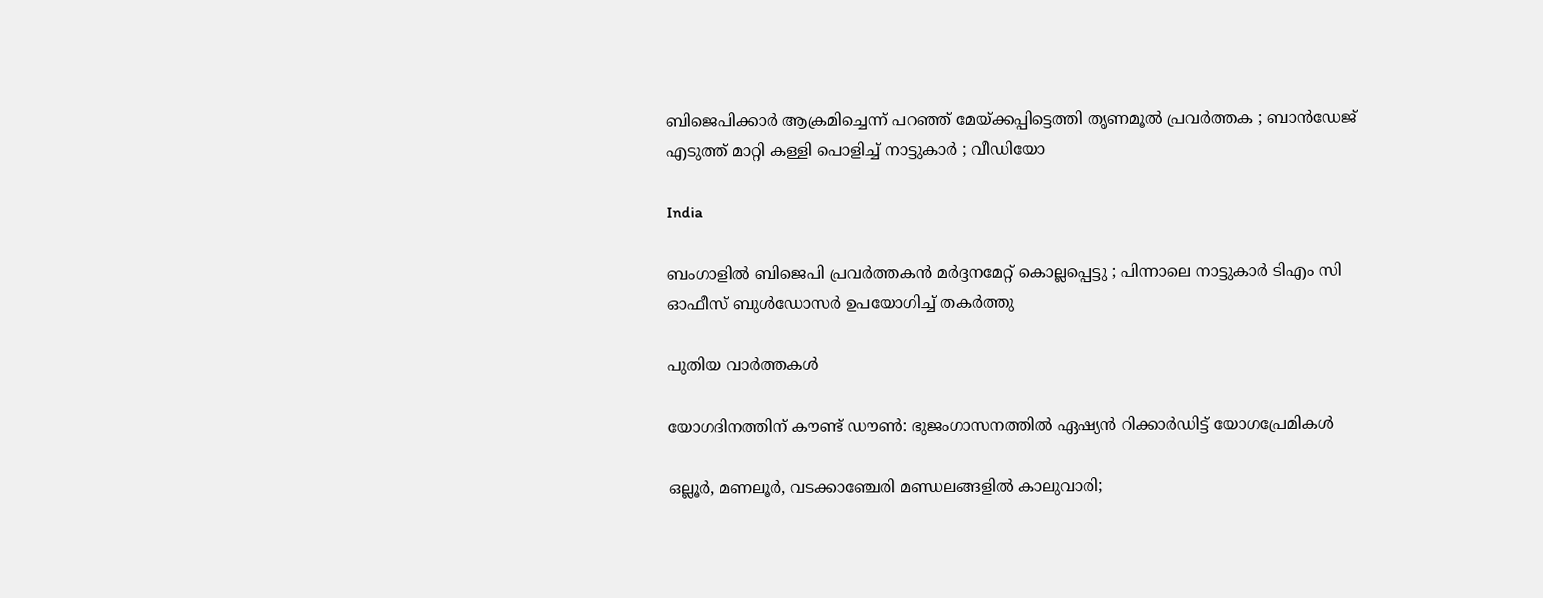ബിജെപിക്കാർ ആക്രമിച്ചെന്ന് പറഞ്ഞ് മേയ്‌ക്കപ്പിട്ടെത്തി തൃണമൂൽ പ്രവർത്തക ; ബാൻഡേജ് എടുത്ത് മാറ്റി കള്ളി പൊളിച്ച് നാട്ടുകാർ ; വീഡിയോ

India

ബംഗാളിൽ ബിജെപി പ്രവർത്തകൻ മർദ്ദനമേറ്റ് കൊല്ലപ്പെട്ടു ; പിന്നാലെ നാട്ടുകാർ ടിഎം സി ഓഫീസ് ബുൾഡോസർ ഉപയോഗിച്ച് തകർത്തു

പുതിയ വാര്‍ത്തകള്‍

യോഗദിനത്തിന് കൗണ്ട് ഡൗണ്‍: ഭുജംഗാസനത്തിൽ ഏഷ്യന്‍ റിക്കാര്‍ഡിട്ട് യോഗപ്രേമികള്‍

ഒല്ലൂര്‍, മണലൂര്‍, വടക്കാഞ്ചേരി മണ്ഡലങ്ങളില്‍ കാലുവാരി;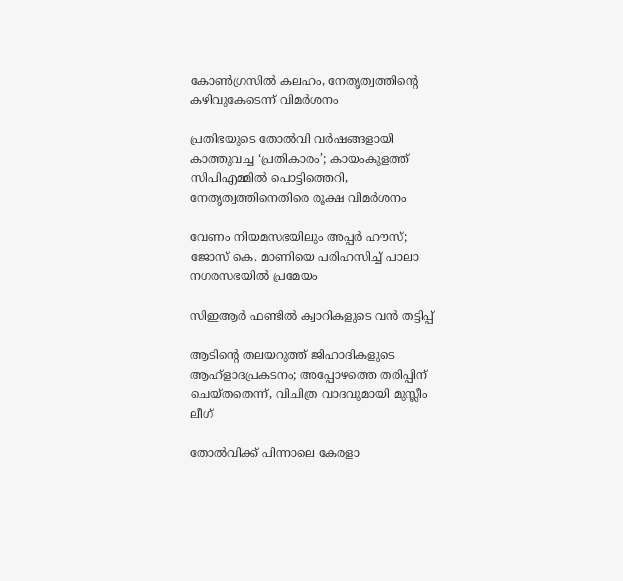കോണ്‍ഗ്രസില്‍ കലഹം, നേതൃത്വത്തിന്റെ കഴിവുകേടെന്ന് വിമർശനം

പ്രതിഭയുടെ തോൽവി വർഷങ്ങളായി കാത്തുവച്ച ‘പ്രതികാരം’; കായംകുളത്ത് സിപിഎമ്മിൽ പൊട്ടിത്തെറി, നേതൃത്വത്തിനെതിരെ രൂക്ഷ വിമർശനം

വേണം നിയമസഭയിലും അപ്പർ ഹൗസ്; ജോസ് കെ. മാണിയെ പരിഹസിച്ച് പാലാ നഗരസഭയില്‍ പ്രമേയം

സിഇആര്‍ ഫണ്ടില്‍ ക്വാറികളുടെ വന്‍ തട്ടിപ്പ്

ആടിന്റെ തലയറുത്ത് ജിഹാദികളുടെ ആഹ്ളാദപ്രകടനം; അപ്പോഴത്തെ തരിപ്പിന് ചെയ്തതെന്ന്, വിചിത്ര വാദവുമായി മുസ്ലീം ലീഗ്

തോല്‍വിക്ക് പിന്നാലെ കേരളാ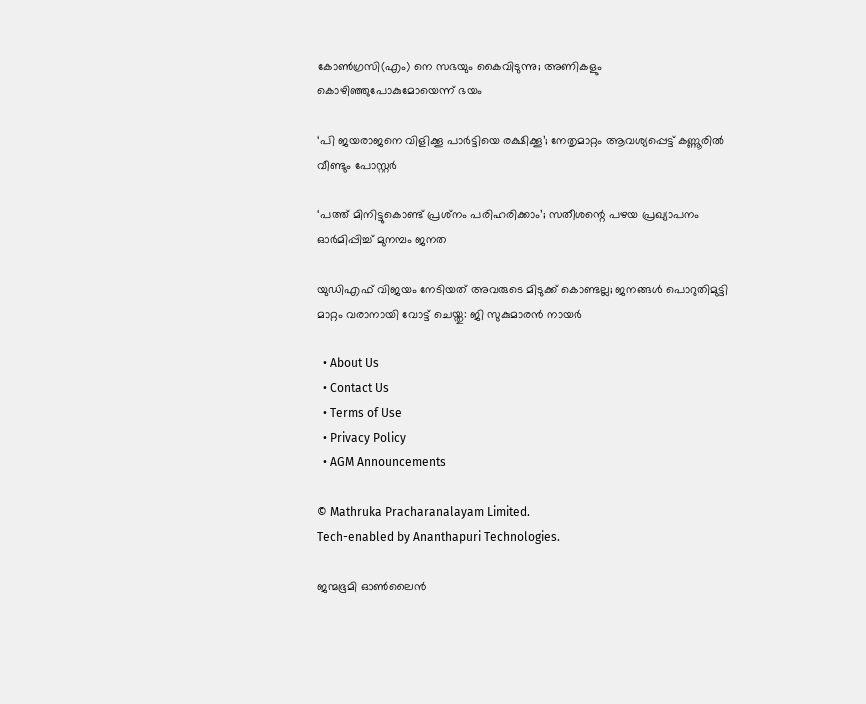കോണ്‍ഗ്രസി(എം) നെ സഭയും കൈവിടുന്നു; അണികളും കൊഴിഞ്ഞുപോകുമോയെന്ന് ഭയം

‘പി ജയരാജനെ വിളിക്കൂ പാർട്ടിയെ രക്ഷിക്കൂ’; നേതൃമാറ്റം ആവശ്യപ്പെട്ട് കണ്ണൂരിൽ വീണ്ടും പോസ്റ്റർ

‘പത്ത് മിനിട്ടുകൊണ്ട് പ്രശ്‌നം പരിഹരിക്കാം’; സതീശന്റെ പഴയ പ്രഖ്യാപനം ഓര്‍മിപ്പിച്ച് മുനമ്പം ജനത

യുഡിഎഫ് വിജയം നേടിയത് അവരുടെ മിടുക്ക് കൊണ്ടല്ല; ജനങ്ങൾ പൊറുതിമുട്ടി മാറ്റം വരാനായി വോട്ട് ചെയ്തു: ജി സുകുമാരൻ നായർ

  • About Us
  • Contact Us
  • Terms of Use
  • Privacy Policy
  • AGM Announcements

© Mathruka Pracharanalayam Limited.
Tech-enabled by Ananthapuri Technologies.

ജന്മഭൂമി ഓണ്‍ലൈന്‍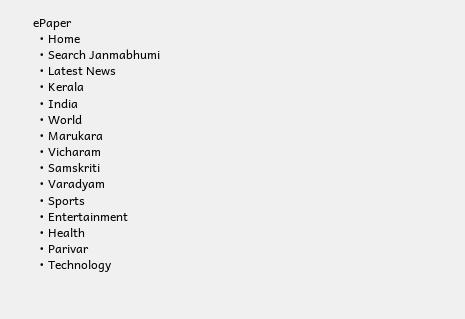ePaper
  • Home
  • Search Janmabhumi
  • Latest News
  • Kerala
  • India
  • World
  • Marukara
  • Vicharam
  • Samskriti
  • Varadyam
  • Sports
  • Entertainment
  • Health
  • Parivar
  • Technology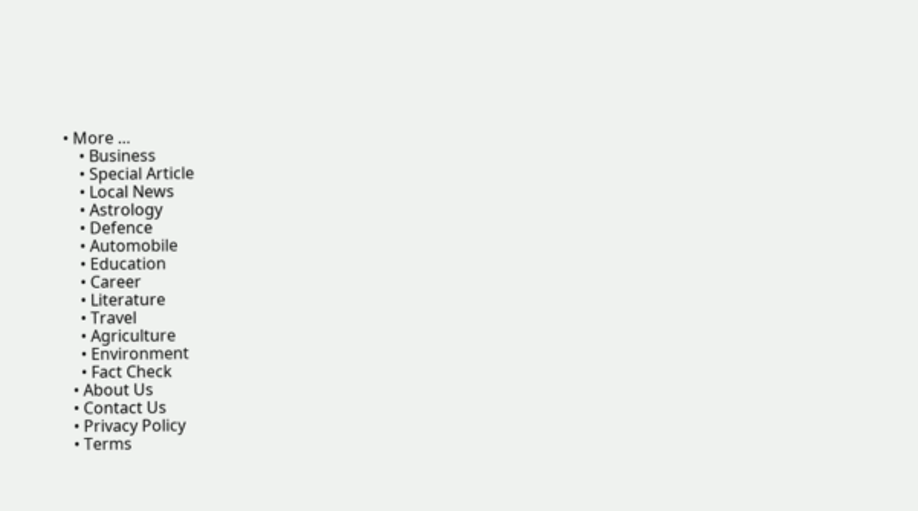• More …
    • Business
    • Special Article
    • Local News
    • Astrology
    • Defence
    • Automobile
    • Education
    • Career
    • Literature
    • Travel
    • Agriculture
    • Environment
    • Fact Check
  • About Us
  • Contact Us
  • Privacy Policy
  • Terms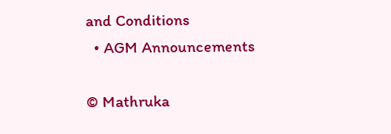and Conditions
  • AGM Announcements

© Mathruka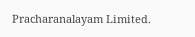Pracharanalayam Limited.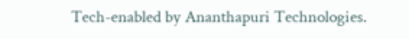Tech-enabled by Ananthapuri Technologies.